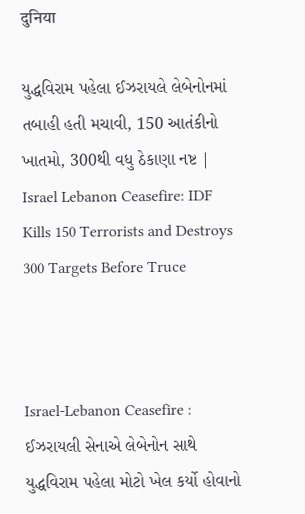दुनिया

યુદ્ધવિરામ પહેલા ઈઝરાયલે લેબેનોનમાં તબાહી હતી મચાવી, 150 આતંકીનો ખાતમો, 300થી વધુ ઠેકાણા નષ્ટ | Israel Lebanon Ceasefire: IDF Kills 150 Terrorists and Destroys 300 Targets Before Truce



Israel-Lebanon Ceasefire : ઈઝરાયલી સેનાએ લેબેનોન સાથે યુદ્ધવિરામ પહેલા મોટો ખેલ કર્યો હોવાનો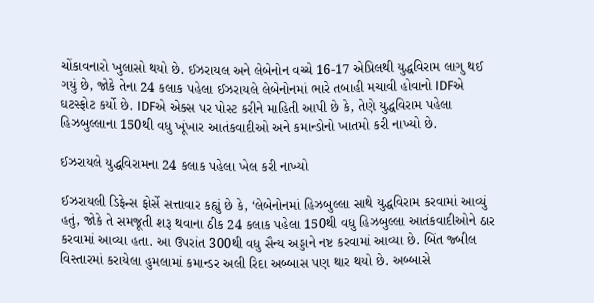ચોંકાવનારો ખુલાસો થયો છે. ઈઝરાયલ અને લેબેનોન વચ્ચે 16-17 એપ્રિલથી યુદ્ધવિરામ લાગુ થઈ ગયું છે, જોકે તેના 24 કલાક પહેલા ઈઝરાયલે લેબેનોનમાં ભારે તબાહી મચાવી હોવાનો IDFએ ઘટસ્ફોટ કર્યો છે. IDFએ એક્સ પર પોસ્ટ કરીને માહિતી આપી છે કે, તેણે યુદ્ધવિરામ પહેલા હિઝબુલ્લાના 150થી વધુ ખૂંખાર આતંકવાદીઓ અને કમાન્ડોનો ખાતમો કરી નાખ્યો છે.

ઈઝરાયલે યુદ્ધવિરામના 24 કલાક પહેલા ખેલ કરી નાખ્યો

ઈઝરાયલી ડિફેન્સ ફોર્સે સત્તાવાર કહ્યું છે કે, ‘લેબેનોનમાં હિઝબુલ્લા સાથે યુદ્ધવિરામ કરવામાં આવ્યું હતું, જોકે તે સમજૂતી શરૂ થવાના ઠીક 24 કલાક પહેલા 150થી વધુ હિઝબુલ્લા આતંકવાદીઓને ઠાર કરવામાં આવ્યા હતા. આ ઉપરાંત 300થી વધુ સૈન્ય અડ્ડાને નષ્ટ કરવામાં આવ્યા છે. બિંત જ્બીલ વિસ્તારમાં કરાયેલા હુમલામાં કમાન્ડર અલી રિદા અબ્બાસ પણ થાર થયો છે. અબ્બાસે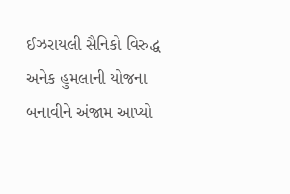ઈઝરાયલી સૈનિકો વિરુદ્ધ અનેક હુમલાની યોજના બનાવીને અંજામ આપ્યો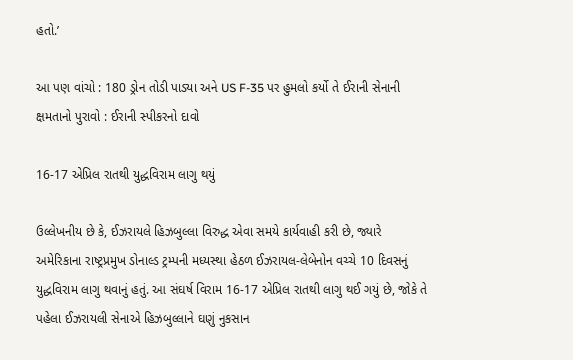હતો.’

આ પણ વાંચો : 180 ડ્રોન તોડી પાડ્યા અને US F-35 પર હુમલો કર્યો તે ઈરાની સેનાની ક્ષમતાનો પુરાવો : ઈરાની સ્પીકરનો દાવો

16-17 એપ્રિલ રાતથી યુદ્ધવિરામ લાગુ થયું

ઉલ્લેખનીય છે કે, ઈઝરાયલે હિઝબુલ્લા વિરુદ્ધ એવા સમયે કાર્યવાહી કરી છે, જ્યારે અમેરિકાના રાષ્ટ્રપ્રમુખ ડોનાલ્ડ ટ્રમ્પની મધ્યસ્થા હેઠળ ઈઝરાયલ-લેબેનોન વચ્ચે 10 દિવસનું યુદ્ધવિરામ લાગુ થવાનું હતું. આ સંઘર્ષ વિરામ 16-17 એપ્રિલ રાતથી લાગુ થઈ ગયું છે, જોકે તે પહેલા ઈઝરાયલી સેનાએ હિઝબુલ્લાને ઘણું નુકસાન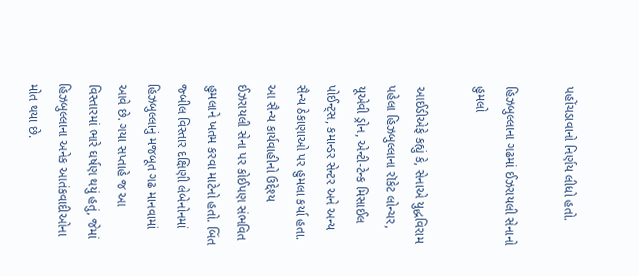પહોંચડાવાનો નિર્ણય લીધો હતો.

હિઝબુલ્લાના ગઢમાં ઈઝરાયલી સેનાનો હુમલો

આઈડીએફે કહ્યું કે, સેનાએ યુદ્ધવિરામ પહેલા હિઝબુલ્લાના રૉકેટ લોન્ચર, યૂએવી ડ્રોન, એન્ટી-ટેન્ક મિસાઈલ પોઈન્ટ્સ, કમાન્ડર સેન્ટર અને અન્ય સૈન્ય ઠેકાણાઓ પર હુમલા કર્યા હતા. આ સૈન્ય કાર્યવાહીનો ઉદ્દેશ્ય ઈઝરાયલી સેના પર કોઈપણ સંભવિત હુમલાને ખતમ કરવા માટેનો હતો. બિંત જ્બીલ વિસ્તાર દક્ષિણી લેબેનોનમાં હિઝબુલ્લાનું મજબૂત ગઢ માનવામાં આવે છે. ગયા સપ્તાહે જ આ વિસ્તારમાં ભારે ઘર્ષણ થયું હતું, જેમાં હિઝબુલ્લાના અનેક આતંકવાદીઓના મોત થયા છે.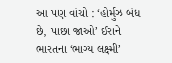આ પણ વાંચો : ‘હોર્મુઝ બંધ છે, પાછા જાઓ’ ઈરાને ભારતના ‘ભાગ્ય લક્ષ્મી’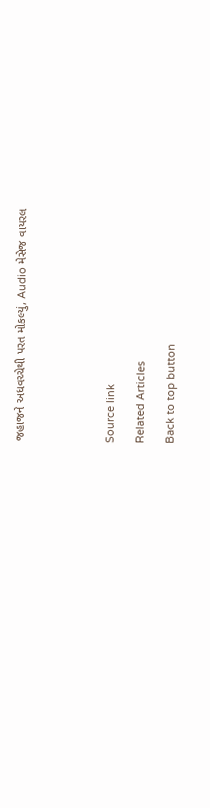જહાજને અધવચ્ચેથી પરત મોકલ્યું, Audio મેસેજ વાયરલ





Source link

Related Articles

Back to top button